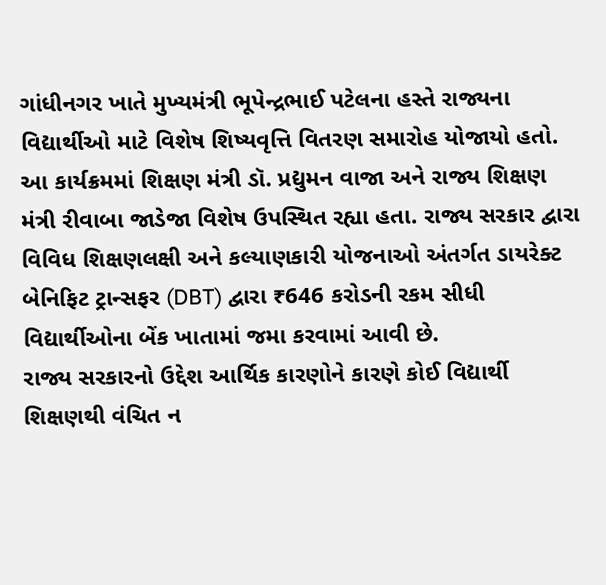ગાંધીનગર ખાતે મુખ્યમંત્રી ભૂપેન્દ્રભાઈ પટેલના હસ્તે રાજ્યના વિદ્યાર્થીઓ માટે વિશેષ શિષ્યવૃત્તિ વિતરણ સમારોહ યોજાયો હતો. આ કાર્યક્રમમાં શિક્ષણ મંત્રી ડૉ. પ્રદ્યુમન વાજા અને રાજ્ય શિક્ષણ મંત્રી રીવાબા જાડેજા વિશેષ ઉપસ્થિત રહ્યા હતા. રાજ્ય સરકાર દ્વારા વિવિધ શિક્ષણલક્ષી અને કલ્યાણકારી યોજનાઓ અંતર્ગત ડાયરેક્ટ બેનિફિટ ટ્રાન્સફર (DBT) દ્વારા ₹646 કરોડની રકમ સીધી વિદ્યાર્થીઓના બેંક ખાતામાં જમા કરવામાં આવી છે.
રાજ્ય સરકારનો ઉદ્દેશ આર્થિક કારણોને કારણે કોઈ વિદ્યાર્થી શિક્ષણથી વંચિત ન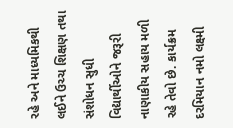રહે અને માધ્યમિકથી લઈને ઉચ્ચ શિક્ષણ તથા સંશોધન સુધી વિદ્યાર્થીઓને જરૂરી નાણાકીય સહાય મળી રહે તેવો છે. કાર્યક્રમ દરમિયાન નમો લક્ષ્મી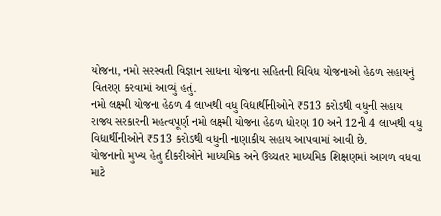યોજના, નમો સરસ્વતી વિજ્ઞાન સાધના યોજના સહિતની વિવિધ યોજનાઓ હેઠળ સહાયનું વિતરણ કરવામાં આવ્યું હતું.
નમો લક્ષ્મી યોજના હેઠળ 4 લાખથી વધુ વિદ્યાર્થીનીઓને ₹513 કરોડથી વધુની સહાય
રાજ્ય સરકારની મહત્વપૂર્ણ નમો લક્ષ્મી યોજના હેઠળ ધોરણ 10 અને 12ની 4 લાખથી વધુ વિદ્યાર્થીનીઓને ₹513 કરોડથી વધુની નાણાકીય સહાય આપવામાં આવી છે.
યોજનાનો મુખ્ય હેતુ દીકરીઓને માધ્યમિક અને ઉચ્ચતર માધ્યમિક શિક્ષણમાં આગળ વધવા માટે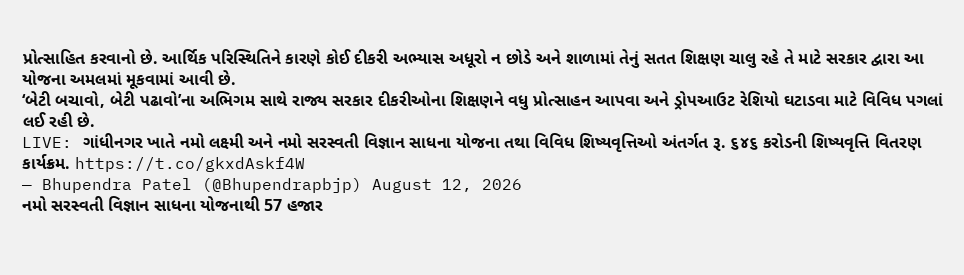પ્રોત્સાહિત કરવાનો છે. આર્થિક પરિસ્થિતિને કારણે કોઈ દીકરી અભ્યાસ અધૂરો ન છોડે અને શાળામાં તેનું સતત શિક્ષણ ચાલુ રહે તે માટે સરકાર દ્વારા આ યોજના અમલમાં મૂકવામાં આવી છે.
‘બેટી બચાવો, બેટી પઢાવો’ના અભિગમ સાથે રાજ્ય સરકાર દીકરીઓના શિક્ષણને વધુ પ્રોત્સાહન આપવા અને ડ્રોપઆઉટ રેશિયો ઘટાડવા માટે વિવિધ પગલાં લઈ રહી છે.
LIVE: ગાંધીનગર ખાતે નમો લક્ષ્મી અને નમો સરસ્વતી વિજ્ઞાન સાધના યોજના તથા વિવિધ શિષ્યવૃત્તિઓ અંતર્ગત રૂ. ૬૪૬ કરોડની શિષ્યવૃત્તિ વિતરણ કાર્યક્રમ. https://t.co/gkxdAskf4W
— Bhupendra Patel (@Bhupendrapbjp) August 12, 2026
નમો સરસ્વતી વિજ્ઞાન સાધના યોજનાથી 57 હજાર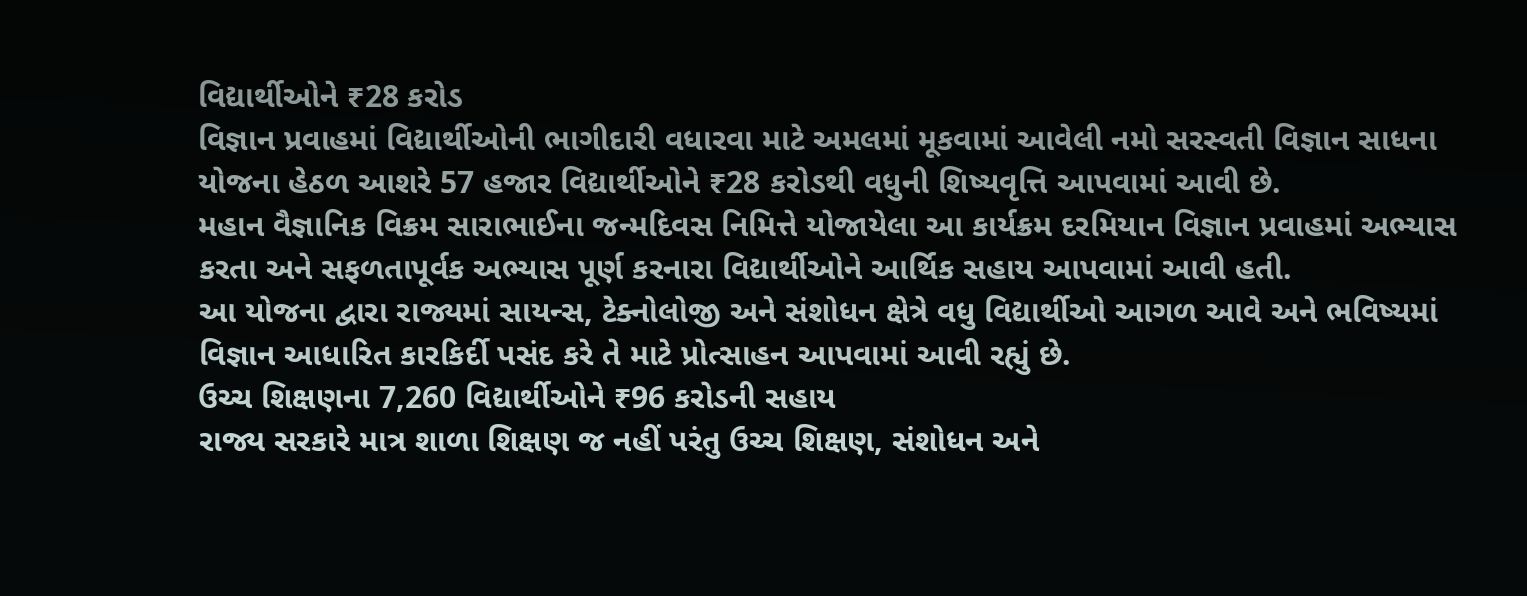વિદ્યાર્થીઓને ₹28 કરોડ
વિજ્ઞાન પ્રવાહમાં વિદ્યાર્થીઓની ભાગીદારી વધારવા માટે અમલમાં મૂકવામાં આવેલી નમો સરસ્વતી વિજ્ઞાન સાધના યોજના હેઠળ આશરે 57 હજાર વિદ્યાર્થીઓને ₹28 કરોડથી વધુની શિષ્યવૃત્તિ આપવામાં આવી છે.
મહાન વૈજ્ઞાનિક વિક્રમ સારાભાઈના જન્મદિવસ નિમિત્તે યોજાયેલા આ કાર્યક્રમ દરમિયાન વિજ્ઞાન પ્રવાહમાં અભ્યાસ કરતા અને સફળતાપૂર્વક અભ્યાસ પૂર્ણ કરનારા વિદ્યાર્થીઓને આર્થિક સહાય આપવામાં આવી હતી.
આ યોજના દ્વારા રાજ્યમાં સાયન્સ, ટેક્નોલોજી અને સંશોધન ક્ષેત્રે વધુ વિદ્યાર્થીઓ આગળ આવે અને ભવિષ્યમાં વિજ્ઞાન આધારિત કારકિર્દી પસંદ કરે તે માટે પ્રોત્સાહન આપવામાં આવી રહ્યું છે.
ઉચ્ચ શિક્ષણના 7,260 વિદ્યાર્થીઓને ₹96 કરોડની સહાય
રાજ્ય સરકારે માત્ર શાળા શિક્ષણ જ નહીં પરંતુ ઉચ્ચ શિક્ષણ, સંશોધન અને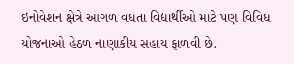ઇનોવેશન ક્ષેત્રે આગળ વધતા વિદ્યાર્થીઓ માટે પણ વિવિધ યોજનાઓ હેઠળ નાણાકીય સહાય ફાળવી છે.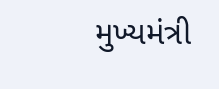મુખ્યમંત્રી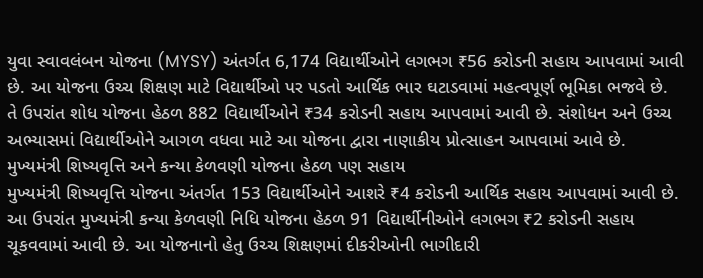યુવા સ્વાવલંબન યોજના (MYSY) અંતર્ગત 6,174 વિદ્યાર્થીઓને લગભગ ₹56 કરોડની સહાય આપવામાં આવી છે. આ યોજના ઉચ્ચ શિક્ષણ માટે વિદ્યાર્થીઓ પર પડતો આર્થિક ભાર ઘટાડવામાં મહત્વપૂર્ણ ભૂમિકા ભજવે છે.
તે ઉપરાંત શોધ યોજના હેઠળ 882 વિદ્યાર્થીઓને ₹34 કરોડની સહાય આપવામાં આવી છે. સંશોધન અને ઉચ્ચ અભ્યાસમાં વિદ્યાર્થીઓને આગળ વધવા માટે આ યોજના દ્વારા નાણાકીય પ્રોત્સાહન આપવામાં આવે છે.
મુખ્યમંત્રી શિષ્યવૃત્તિ અને કન્યા કેળવણી યોજના હેઠળ પણ સહાય
મુખ્યમંત્રી શિષ્યવૃત્તિ યોજના અંતર્ગત 153 વિદ્યાર્થીઓને આશરે ₹4 કરોડની આર્થિક સહાય આપવામાં આવી છે.
આ ઉપરાંત મુખ્યમંત્રી કન્યા કેળવણી નિધિ યોજના હેઠળ 91 વિદ્યાર્થીનીઓને લગભગ ₹2 કરોડની સહાય ચૂકવવામાં આવી છે. આ યોજનાનો હેતુ ઉચ્ચ શિક્ષણમાં દીકરીઓની ભાગીદારી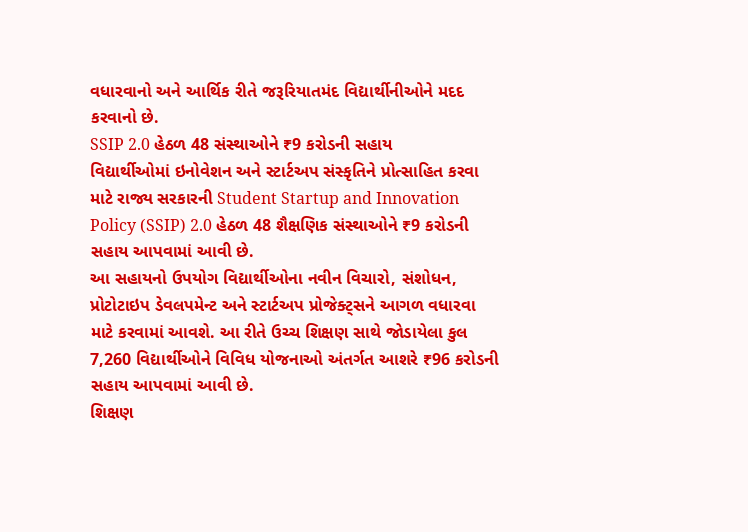વધારવાનો અને આર્થિક રીતે જરૂરિયાતમંદ વિદ્યાર્થીનીઓને મદદ કરવાનો છે.
SSIP 2.0 હેઠળ 48 સંસ્થાઓને ₹9 કરોડની સહાય
વિદ્યાર્થીઓમાં ઇનોવેશન અને સ્ટાર્ટઅપ સંસ્કૃતિને પ્રોત્સાહિત કરવા માટે રાજ્ય સરકારની Student Startup and Innovation Policy (SSIP) 2.0 હેઠળ 48 શૈક્ષણિક સંસ્થાઓને ₹9 કરોડની સહાય આપવામાં આવી છે.
આ સહાયનો ઉપયોગ વિદ્યાર્થીઓના નવીન વિચારો, સંશોધન, પ્રોટોટાઇપ ડેવલપમેન્ટ અને સ્ટાર્ટઅપ પ્રોજેક્ટ્સને આગળ વધારવા માટે કરવામાં આવશે. આ રીતે ઉચ્ચ શિક્ષણ સાથે જોડાયેલા કુલ 7,260 વિદ્યાર્થીઓને વિવિધ યોજનાઓ અંતર્ગત આશરે ₹96 કરોડની સહાય આપવામાં આવી છે.
શિક્ષણ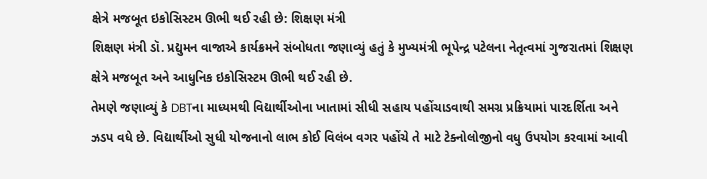ક્ષેત્રે મજબૂત ઇકોસિસ્ટમ ઊભી થઈ રહી છે: શિક્ષણ મંત્રી
શિક્ષણ મંત્રી ડૉ. પ્રદ્યુમન વાજાએ કાર્યક્રમને સંબોધતા જણાવ્યું હતું કે મુખ્યમંત્રી ભૂપેન્દ્ર પટેલના નેતૃત્વમાં ગુજરાતમાં શિક્ષણ ક્ષેત્રે મજબૂત અને આધુનિક ઇકોસિસ્ટમ ઊભી થઈ રહી છે.
તેમણે જણાવ્યું કે DBTના માધ્યમથી વિદ્યાર્થીઓના ખાતામાં સીધી સહાય પહોંચાડવાથી સમગ્ર પ્રક્રિયામાં પારદર્શિતા અને ઝડપ વધે છે. વિદ્યાર્થીઓ સુધી યોજનાનો લાભ કોઈ વિલંબ વગર પહોંચે તે માટે ટેક્નોલોજીનો વધુ ઉપયોગ કરવામાં આવી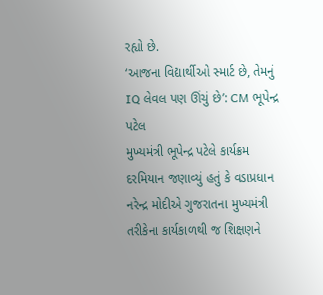રહ્યો છે.
‘આજના વિદ્યાર્થીઓ સ્માર્ટ છે, તેમનું IQ લેવલ પણ ઊંચું છે’: CM ભૂપેન્દ્ર પટેલ
મુખ્યમંત્રી ભૂપેન્દ્ર પટેલે કાર્યક્રમ દરમિયાન જણાવ્યું હતું કે વડાપ્રધાન નરેન્દ્ર મોદીએ ગુજરાતના મુખ્યમંત્રી તરીકેના કાર્યકાળથી જ શિક્ષણને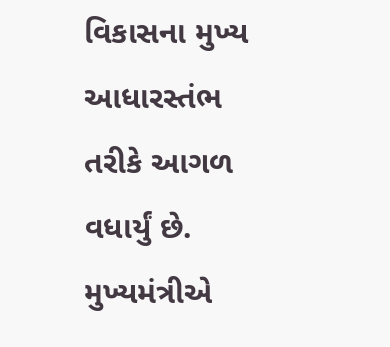વિકાસના મુખ્ય આધારસ્તંભ તરીકે આગળ વધાર્યું છે.
મુખ્યમંત્રીએ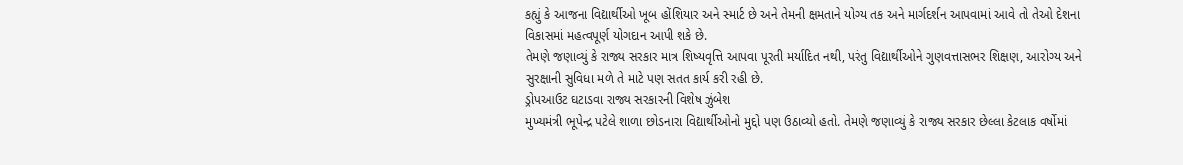કહ્યું કે આજના વિદ્યાર્થીઓ ખૂબ હોંશિયાર અને સ્માર્ટ છે અને તેમની ક્ષમતાને યોગ્ય તક અને માર્ગદર્શન આપવામાં આવે તો તેઓ દેશના વિકાસમાં મહત્વપૂર્ણ યોગદાન આપી શકે છે.
તેમણે જણાવ્યું કે રાજ્ય સરકાર માત્ર શિષ્યવૃત્તિ આપવા પૂરતી મર્યાદિત નથી, પરંતુ વિદ્યાર્થીઓને ગુણવત્તાસભર શિક્ષણ, આરોગ્ય અને સુરક્ષાની સુવિધા મળે તે માટે પણ સતત કાર્ય કરી રહી છે.
ડ્રોપઆઉટ ઘટાડવા રાજ્ય સરકારની વિશેષ ઝુંબેશ
મુખ્યમંત્રી ભૂપેન્દ્ર પટેલે શાળા છોડનારા વિદ્યાર્થીઓનો મુદ્દો પણ ઉઠાવ્યો હતો. તેમણે જણાવ્યું કે રાજ્ય સરકાર છેલ્લા કેટલાક વર્ષોમાં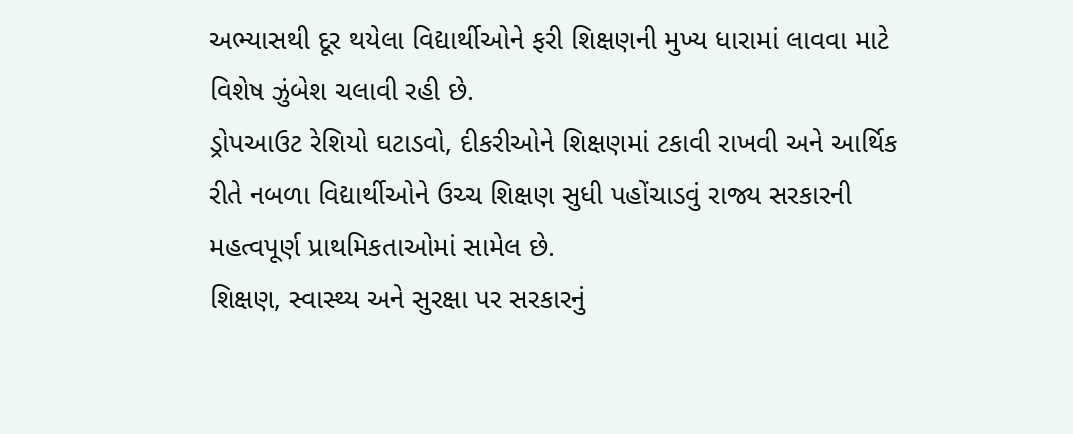અભ્યાસથી દૂર થયેલા વિદ્યાર્થીઓને ફરી શિક્ષણની મુખ્ય ધારામાં લાવવા માટે વિશેષ ઝુંબેશ ચલાવી રહી છે.
ડ્રોપઆઉટ રેશિયો ઘટાડવો, દીકરીઓને શિક્ષણમાં ટકાવી રાખવી અને આર્થિક રીતે નબળા વિદ્યાર્થીઓને ઉચ્ચ શિક્ષણ સુધી પહોંચાડવું રાજ્ય સરકારની મહત્વપૂર્ણ પ્રાથમિકતાઓમાં સામેલ છે.
શિક્ષણ, સ્વાસ્થ્ય અને સુરક્ષા પર સરકારનું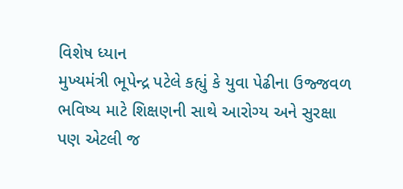વિશેષ ધ્યાન
મુખ્યમંત્રી ભૂપેન્દ્ર પટેલે કહ્યું કે યુવા પેઢીના ઉજ્જવળ ભવિષ્ય માટે શિક્ષણની સાથે આરોગ્ય અને સુરક્ષા પણ એટલી જ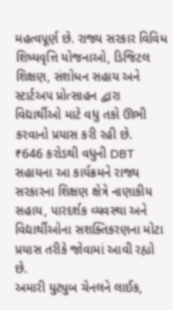મહત્વપૂર્ણ છે. રાજ્ય સરકાર વિવિધ શિષ્યવૃત્તિ યોજનાઓ, ડિજિટલ શિક્ષણ, સંશોધન સહાય અને સ્ટાર્ટઅપ પ્રોત્સાહન દ્વારા વિદ્યાર્થીઓ માટે વધુ તકો ઊભી કરવાનો પ્રયાસ કરી રહી છે.
₹646 કરોડથી વધુની DBT સહાયના આ કાર્યક્રમને રાજ્ય સરકારના શિક્ષણ ક્ષેત્રે નાણાકીય સહાય, પારદર્શક વ્યવસ્થા અને વિદ્યાર્થીઓના સશક્તિકરણના મોટા પ્રયાસ તરીકે જોવામાં આવી રહ્યો છે.
અમારી યુટ્યુબ ચેનલને લાઈક,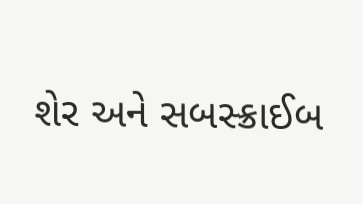શેર અને સબસ્ક્રાઈબ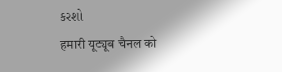કરશો
हमारी यूट्यूब चैनल को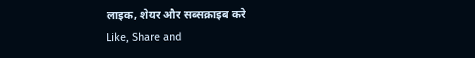लाइक, शेयर और सब्सक्राइब करे
Like, Share and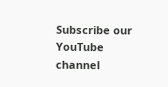Subscribe our YouTube channel